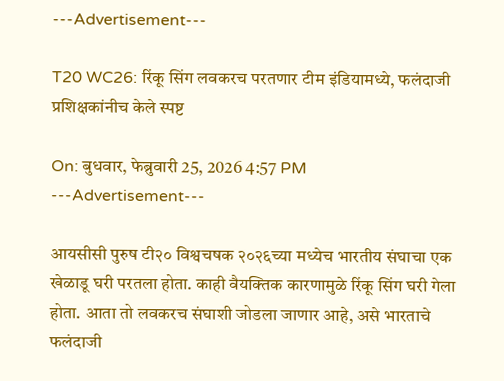---Advertisement---

T20 WC26: रिंकू सिंग लवकरच परतणार टीम इंडियामध्ये, फलंदाजी प्रशिक्षकांनीच केले स्पष्ट

On: बुधवार, फेब्रुवारी 25, 2026 4:57 PM
---Advertisement---

आयसीसी पुरुष टी२० विश्वचषक २०२६च्या मध्येच भारतीय संघाचा एक खेळाडू घरी परतला होता. काही वैयक्तिक कारणामुळे रिंकू सिंग घरी गेला होता. आता तो लवकरच संघाशी जोडला जाणार आहे, असे भारताचे फलंदाजी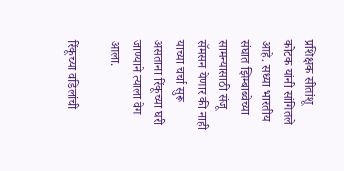प्रशिक्षक सीतांशू कोटक यांनी सांगितले आहे. सध्या भारतीय संघात झिम्बाब्वेच्या सामन्यासाठी संजू सॅमसन येणार की नाही याच्या चर्चा सुरू असताना रिंकूच्या घरी जाण्याने त्याला वेग आला.

रिंकूच्या वडिलांची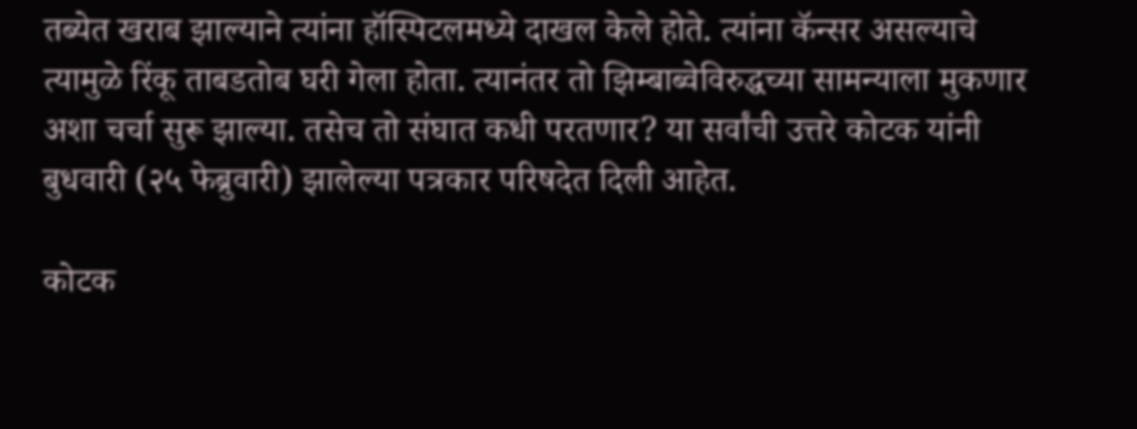तब्येत खराब झाल्याने त्यांना हॉस्पिटलमध्ये दाखल केले होते. त्यांना कॅन्सर असल्याचे त्यामुळे रिंकू ताबडतोब घरी गेला होता. त्यानंतर तो झिम्बाब्वेविरुद्धच्या सामन्याला मुकणार अशा चर्चा सुरू झाल्या. तसेच तो संघात कधी परतणार? या सर्वांची उत्तरे कोटक यांनी बुधवारी (२५ फेब्रुवारी) झालेल्या पत्रकार परिषदेत दिली आहेत.

कोटक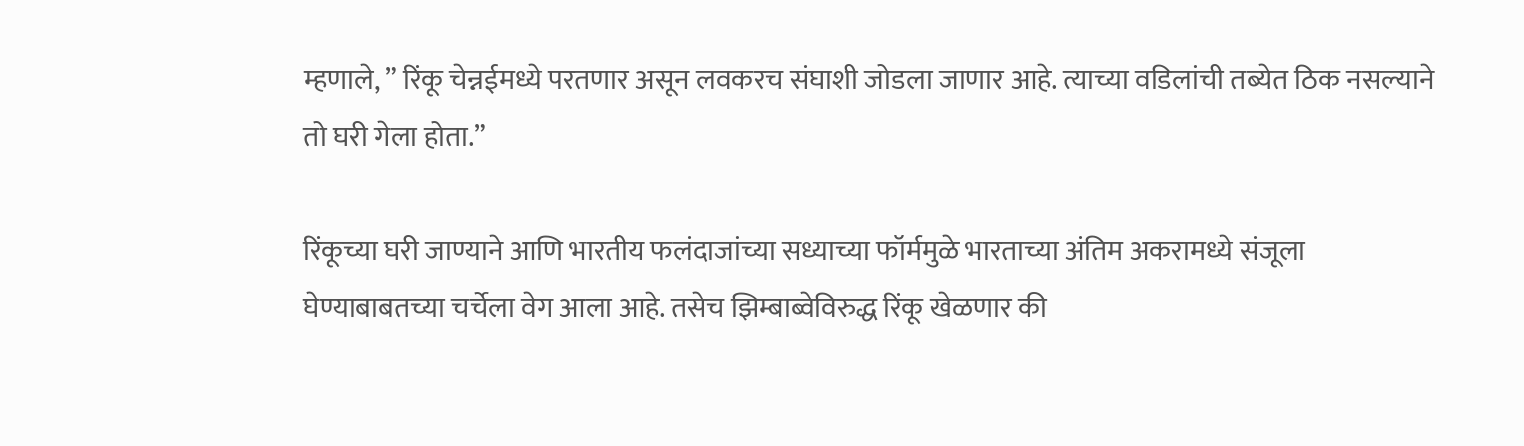म्हणाले, ” रिंकू चेन्नईमध्ये परतणार असून लवकरच संघाशी जोडला जाणार आहे. त्याच्या वडिलांची तब्येत ठिक नसल्याने तो घरी गेला होता.”

रिंकूच्या घरी जाण्याने आणि भारतीय फलंदाजांच्या सध्याच्या फॉर्ममुळे भारताच्या अंतिम अकरामध्ये संजूला घेण्याबाबतच्या चर्चेला वेग आला आहे. तसेच झिम्बाब्वेविरुद्ध रिंकू खेळणार की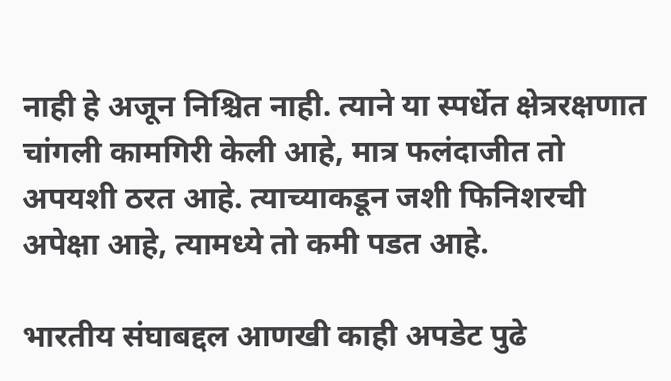नाही हे अजून निश्चित नाही. त्याने या स्पर्धेत क्षेत्ररक्षणात चांगली कामगिरी केली आहे, मात्र फलंदाजीत तो अपयशी ठरत आहे. त्याच्याकडून जशी फिनिशरची अपेक्षा आहे, त्यामध्ये तो कमी पडत आहे.

भारतीय संघाबद्दल आणखी काही अपडेट पुढे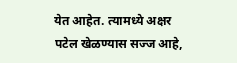येत आहेत. त्यामध्ये अक्षर पटेल खेळण्यास सज्ज आहे,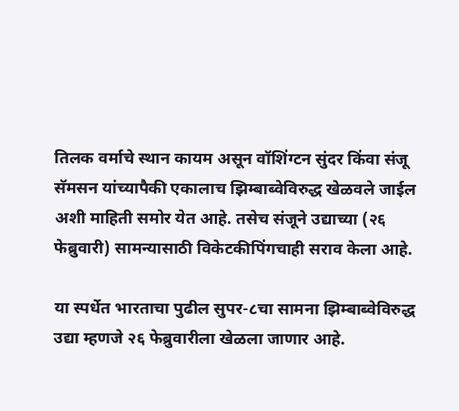तिलक वर्माचे स्थान कायम असून वॉशिंग्टन सुंदर किंवा संजू सॅमसन यांच्यापैकी एकालाच झिम्बाब्वेविरुद्ध खेळवले जाईल अशी माहिती समोर येत आहे. तसेच संजूने उद्याच्या (२६ फेब्रुवारी) सामन्यासाठी विकेटकीपिंगचाही सराव केला आहे.

या स्पर्धेत भारताचा पुढील सुपर-८चा सामना झिम्बाब्वेविरुद्ध उद्या म्हणजे २६ फेब्रुवारीला खेळला जाणार आहे.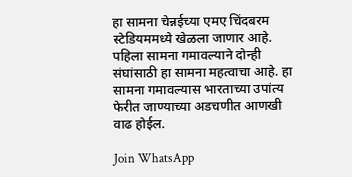हा सामना चेन्नईच्या एमए चिंदबरम स्टेडियममध्ये खेळला जाणार आहे. पहिला सामना गमावल्याने दोन्ही संघांसाठी हा सामना महत्वाचा आहे. हा सामना गमावल्यास भारताच्या उपांत्य फेरीत जाण्याच्या अडचणीत आणखी वाढ होईल.

Join WhatsApp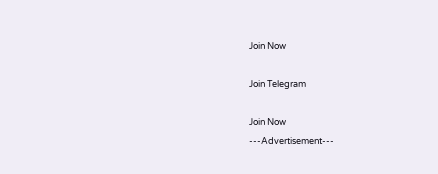Join Now

Join Telegram

Join Now
---Advertisement---